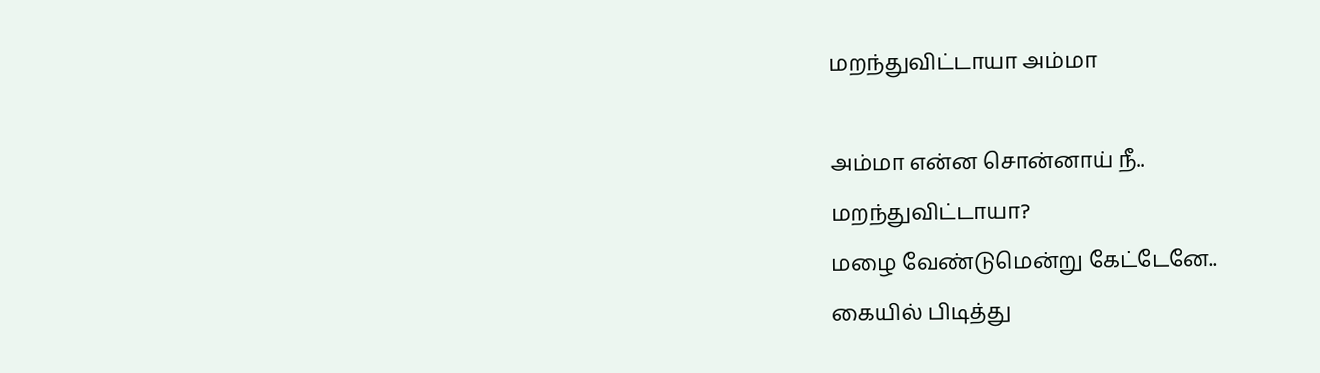மறந்துவிட்டாயா அம்மா

அம்மா என்ன சொன்னாய் நீ..
மறந்துவிட்டாயா?
மழை வேண்டுமென்று கேட்டேனே..
கையில் பிடித்து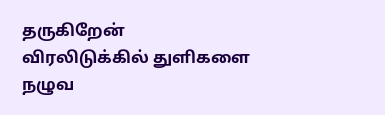தருகிறேன்
விரலிடுக்கில் துளிகளை
நழுவ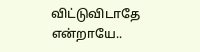விட்டுவிடாதே என்றாயே..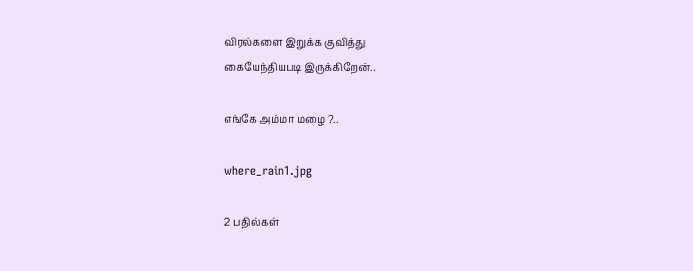விரல்களை இறுக்க குவித்து
கையேந்தியபடி இருக்கிறேன்..

எங்கே அம்மா மழை ?..

where_rain1.jpg

2 பதில்கள்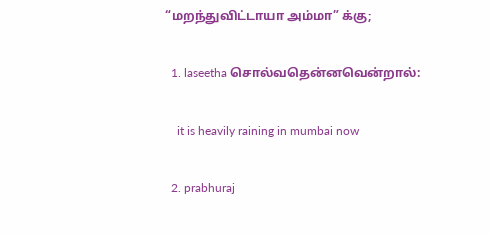“மறந்துவிட்டாயா அம்மா” க்கு;

  1. laseetha சொல்வதென்னவென்றால்:

    it is heavily raining in mumbai now

  2. prabhuraj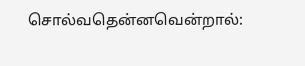சொல்வதென்னவென்றால்: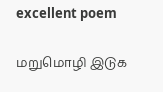excellent poem

மறுமொழி இடுக